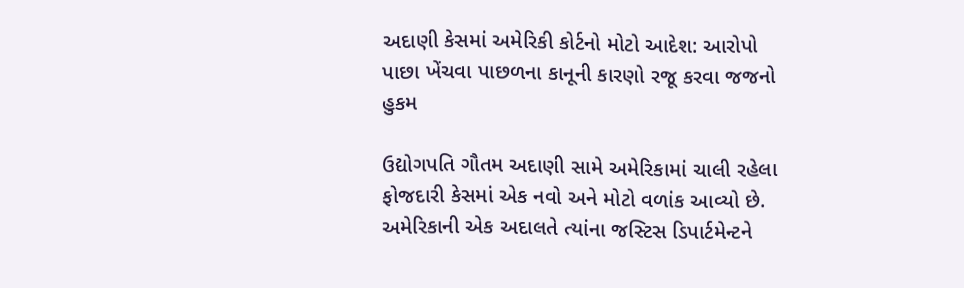અદાણી કેસમાં અમેરિકી કોર્ટનો મોટો આદેશ: આરોપો પાછા ખેંચવા પાછળના કાનૂની કારણો રજૂ કરવા જજનો હુકમ

ઉદ્યોગપતિ ગૌતમ અદાણી સામે અમેરિકામાં ચાલી રહેલા ફોજદારી કેસમાં એક નવો અને મોટો વળાંક આવ્યો છે. અમેરિકાની એક અદાલતે ત્યાંના જસ્ટિસ ડિપાર્ટમેન્ટને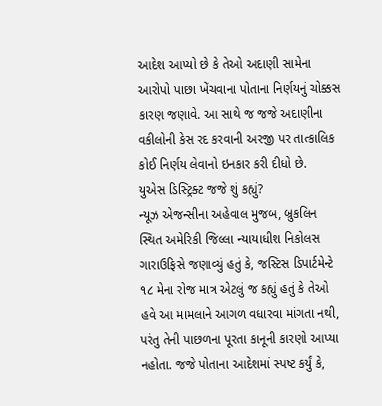આદેશ આપ્યો છે કે તેઓ અદાણી સામેના આરોપો પાછા ખેંચવાના પોતાના નિર્ણયનું ચોક્કસ કારણ જણાવે. આ સાથે જ જજે અદાણીના વકીલોની કેસ રદ કરવાની અરજી પર તાત્કાલિક કોઈ નિર્ણય લેવાનો ઇનકાર કરી દીધો છે.
યુએસ ડિસ્ટ્રિક્ટ જજે શું કહ્યું?
ન્યૂઝ એજન્સીના અહેવાલ મુજબ, બ્રુકલિન સ્થિત અમેરિકી જિલ્લા ન્યાયાધીશ નિકોલસ ગારાઉફિસે જણાવ્યું હતું કે, જસ્ટિસ ડિપાર્ટમેન્ટે ૧૮ મેના રોજ માત્ર એટલું જ કહ્યું હતું કે તેઓ હવે આ મામલાને આગળ વધારવા માંગતા નથી, પરંતુ તેની પાછળના પૂરતા કાનૂની કારણો આપ્યા નહોતા. જજે પોતાના આદેશમાં સ્પષ્ટ કર્યું કે,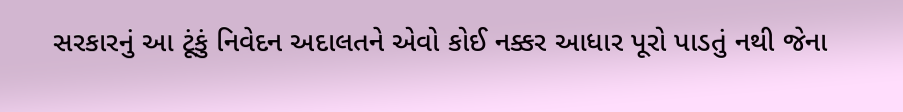સરકારનું આ ટૂંકું નિવેદન અદાલતને એવો કોઈ નક્કર આધાર પૂરો પાડતું નથી જેના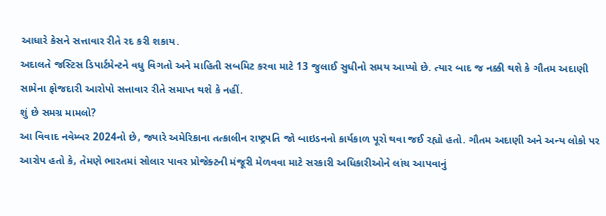આધારે કેસને સત્તાવાર રીતે રદ કરી શકાય.
અદાલતે જસ્ટિસ ડિપાર્ટમેન્ટને વધુ વિગતો અને માહિતી સબમિટ કરવા માટે 13 જુલાઈ સુધીનો સમય આપ્યો છે. ત્યાર બાદ જ નક્કી થશે કે ગૌતમ અદાણી સામેના ફોજદારી આરોપો સત્તાવાર રીતે સમાપ્ત થશે કે નહીં.
શું છે સમગ્ર મામલો?
આ વિવાદ નવેમ્બર 2024નો છે, જ્યારે અમેરિકાના તત્કાલીન રાષ્ટ્રપતિ જો બાઇડનનો કાર્યકાળ પૂરો થવા જઈ રહ્યો હતો. ગૌતમ અદાણી અને અન્ય લોકો પર આરોપ હતો કે, તેમણે ભારતમાં સોલાર પાવર પ્રોજેક્ટની મંજૂરી મેળવવા માટે સરકારી અધિકારીઓને લાંચ આપવાનું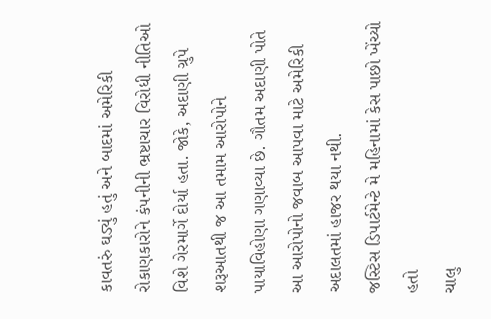કાવતરું ઘડ્યું હતું અને બાદમાં અમેરિકી રોકાણકારોને કંપનીની ભ્રષ્ટાચાર વિરોધી નીતિઓ વિશે ગેરમાર્ગે દોર્યા હતા. જોકે, અદાણી ગ્રુપે શરૂઆતથી જ આ તમામ આરોપોને પાયાવિહોણા ગણાવ્યા છે. ગૌતમ અદાણી પોતે આ આરોપોનો જવાબ આપવા માટે અમેરિકી અદાલતમાં હાજર થયા નથી.
જસ્ટિસ ડિપાર્ટમેન્ટે મે મહિનામાં કેસ પાછો ખેંચ્યો હતો
ચાલુ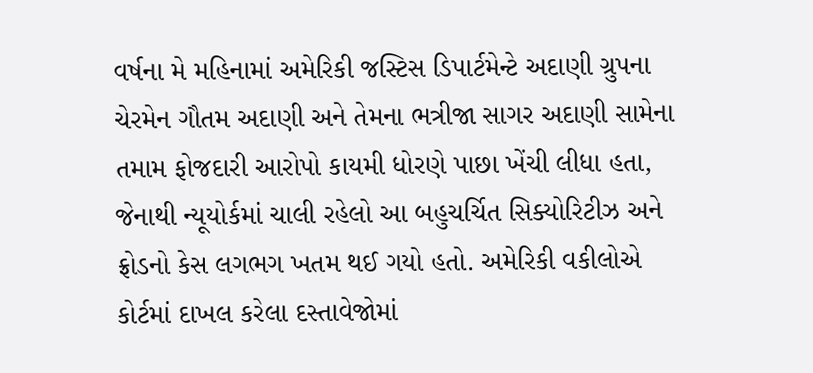વર્ષના મે મહિનામાં અમેરિકી જસ્ટિસ ડિપાર્ટમેન્ટે અદાણી ગ્રુપના ચેરમેન ગૌતમ અદાણી અને તેમના ભત્રીજા સાગર અદાણી સામેના તમામ ફોજદારી આરોપો કાયમી ધોરણે પાછા ખેંચી લીધા હતા, જેનાથી ન્યૂયોર્કમાં ચાલી રહેલો આ બહુચર્ચિત સિક્યોરિટીઝ અને ફ્રોડનો કેસ લગભગ ખતમ થઈ ગયો હતો. અમેરિકી વકીલોએ કોર્ટમાં દાખલ કરેલા દસ્તાવેજોમાં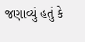જણાવ્યું હતું કે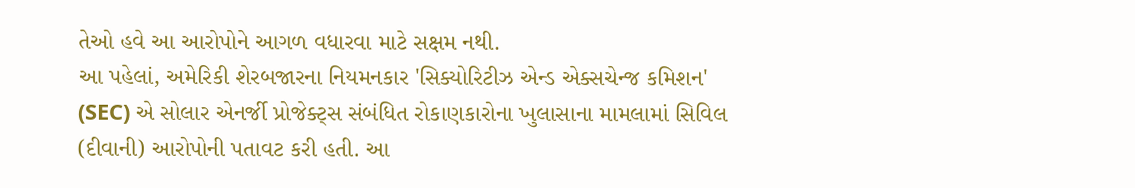તેઓ હવે આ આરોપોને આગળ વધારવા માટે સક્ષમ નથી.
આ પહેલાં, અમેરિકી શેરબજારના નિયમનકાર 'સિક્યોરિટીઝ એન્ડ એક્સચેન્જ કમિશન' (SEC) એ સોલાર એનર્જી પ્રોજેક્ટ્સ સંબંધિત રોકાણકારોના ખુલાસાના મામલામાં સિવિલ (દીવાની) આરોપોની પતાવટ કરી હતી. આ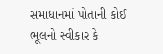સમાધાનમાં પોતાની કોઈ ભૂલનો સ્વીકાર કે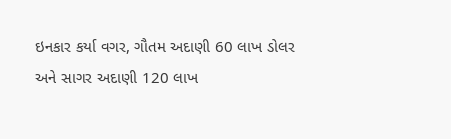ઇનકાર કર્યા વગર, ગૌતમ અદાણી 60 લાખ ડોલર અને સાગર અદાણી 120 લાખ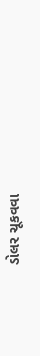ડોલર ચૂકવવા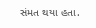સંમત થયા હતા.